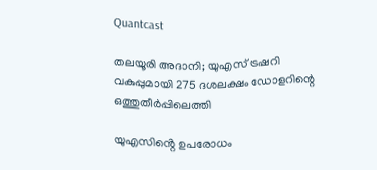Quantcast

തലയൂരി അദാനി; യുഎസ് ട്രഷറി വകുപ്പുമായി 275 ദശലക്ഷം ഡോളറിന്റെ ഒത്തുതീര്‍പ്പിലെത്തി

യുഎസിൻ്റെ ഉപരോധം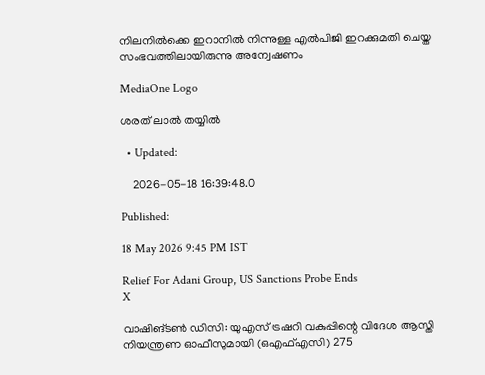നിലനില്‍ക്കെ ഇറാനില്‍ നിന്നുള്ള എല്‍പിജി ഇറക്കുമതി ചെയ്ത സംഭവത്തിലായിരുന്നു അന്വേഷണം

MediaOne Logo

ശരത് ലാൽ തയ്യിൽ

  • Updated:

    2026-05-18 16:39:48.0

Published:

18 May 2026 9:45 PM IST

Relief For Adani Group, US Sanctions Probe Ends
X

വാഷിങ്ടണ്‍ ഡിസി: യുഎസ് ട്രഷറി വകുപ്പിന്റെ വിദേശ ആസ്തി നിയന്ത്രണ ഓഫീസുമായി (ഒഎഫ്എസി) 275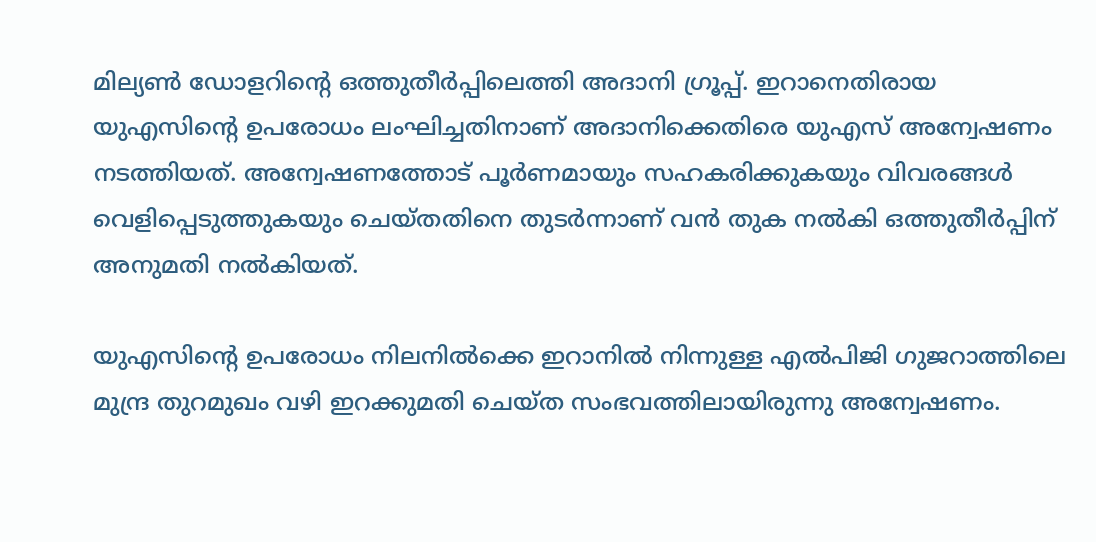മില്യണ്‍ ഡോളറിന്റെ ഒത്തുതീര്‍പ്പിലെത്തി അദാനി ഗ്രൂപ്പ്. ഇറാനെതിരായ യുഎസിന്റെ ഉപരോധം ലംഘിച്ചതിനാണ് അദാനിക്കെതിരെ യുഎസ് അന്വേഷണം നടത്തിയത്. അന്വേഷണത്തോട് പൂര്‍ണമായും സഹകരിക്കുകയും വിവരങ്ങള്‍ വെളിപ്പെടുത്തുകയും ചെയ്തതിനെ തുടര്‍ന്നാണ് വന്‍ തുക നല്‍കി ഒത്തുതീര്‍പ്പിന് അനുമതി നല്‍കിയത്.

യുഎസിന്റെ ഉപരോധം നിലനില്‍ക്കെ ഇറാനില്‍ നിന്നുള്ള എല്‍പിജി ഗുജറാത്തിലെ മുന്ദ്ര തുറമുഖം വഴി ഇറക്കുമതി ചെയ്ത സംഭവത്തിലായിരുന്നു അന്വേഷണം.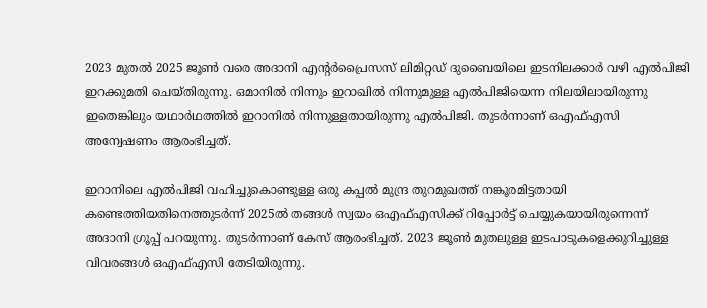2023 മുതല്‍ 2025 ജൂണ്‍ വരെ അദാനി എന്റര്‍പ്രൈസസ് ലിമിറ്റഡ് ദുബൈയിലെ ഇടനിലക്കാര്‍ വഴി എല്‍പിജി ഇറക്കുമതി ചെയ്തിരുന്നു. ഒമാനില്‍ നിന്നും ഇറാഖില്‍ നിന്നുമുള്ള എല്‍പിജിയെന്ന നിലയിലായിരുന്നു ഇതെങ്കിലും യഥാര്‍ഥത്തില്‍ ഇറാനില്‍ നിന്നുള്ളതായിരുന്നു എല്‍പിജി. തുടര്‍ന്നാണ് ഒഎഫ്എസി അന്വേഷണം ആരംഭിച്ചത്.

ഇറാനിലെ എല്‍പിജി വഹിച്ചുകൊണ്ടുള്ള ഒരു കപ്പല്‍ മുന്ദ്ര തുറമുഖത്ത് നങ്കൂരമിട്ടതായി കണ്ടെത്തിയതിനെത്തുടര്‍ന്ന് 2025ല്‍ തങ്ങള്‍ സ്വയം ഒഎഫ്എസിക്ക് റിപ്പോര്‍ട്ട് ചെയ്യുകയായിരുന്നെന്ന് അദാനി ഗ്രൂപ്പ് പറയുന്നു. തുടര്‍ന്നാണ് കേസ് ആരംഭിച്ചത്. 2023 ജൂണ്‍ മുതലുള്ള ഇടപാടുകളെക്കുറിച്ചുള്ള വിവരങ്ങള്‍ ഒഎഫ്എസി തേടിയിരുന്നു.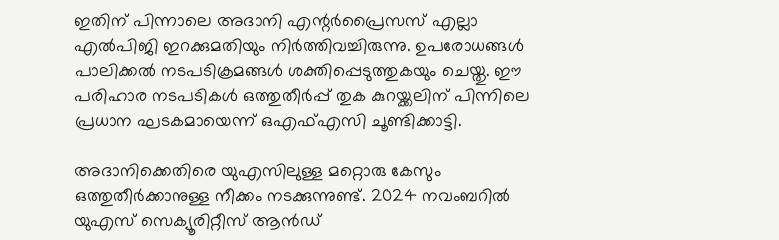ഇതിന് പിന്നാലെ അദാനി എന്റര്‍പ്രൈസസ് എല്ലാ എല്‍പിജി ഇറക്കുമതിയും നിര്‍ത്തിവച്ചിരുന്നു. ഉപരോധങ്ങള്‍ പാലിക്കല്‍ നടപടിക്രമങ്ങള്‍ ശക്തിപ്പെടുത്തുകയും ചെയ്തു. ഈ പരിഹാര നടപടികള്‍ ഒത്തുതീര്‍പ്പ് തുക കുറയ്ക്കലിന് പിന്നിലെ പ്രധാന ഘടകമായെന്ന് ഒഎഫ്എസി ചൂണ്ടിക്കാട്ടി.

അദാനിക്കെതിരെ യുഎസിലുള്ള മറ്റൊരു കേസും ഒത്തുതീര്‍ക്കാനുള്ള നീക്കം നടക്കുന്നുണ്ട്. 2024 നവംബറില്‍ യുഎസ് സെക്യൂരിറ്റീസ് ആന്‍ഡ്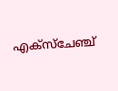എക്‌സ്‌ചേഞ്ച്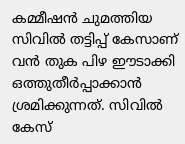കമ്മീഷന്‍ ചുമത്തിയ സിവില്‍ തട്ടിപ്പ് കേസാണ് വന്‍ തുക പിഴ ഈടാക്കി ഒത്തുതീര്‍പ്പാക്കാന്‍ ശ്രമിക്കുന്നത്. സിവില്‍ കേസ്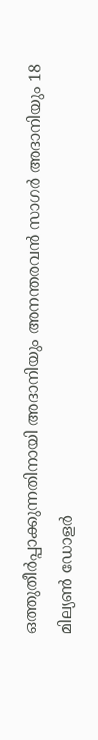ഒത്തുതീര്‍പ്പാക്കുന്നതിനായി അദാനിയും അനന്തരവന്‍ സാഗര്‍ അദാനിയും 18 മില്യണ്‍ ഡോളര്‍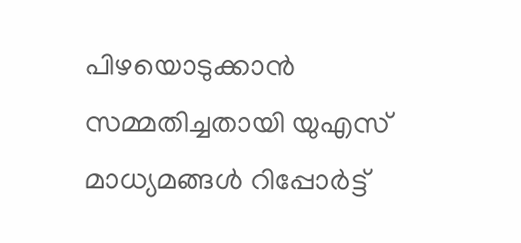പിഴയൊടുക്കാന്‍ സമ്മതിച്ചതായി യുഎസ് മാധ്യമങ്ങള്‍ റിപ്പോര്‍ട്ട്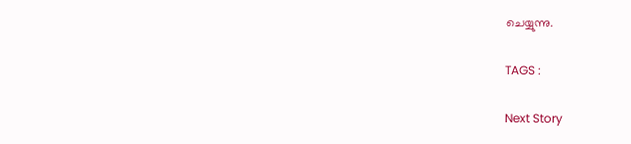ചെയ്യുന്നു.

TAGS :

Next Story